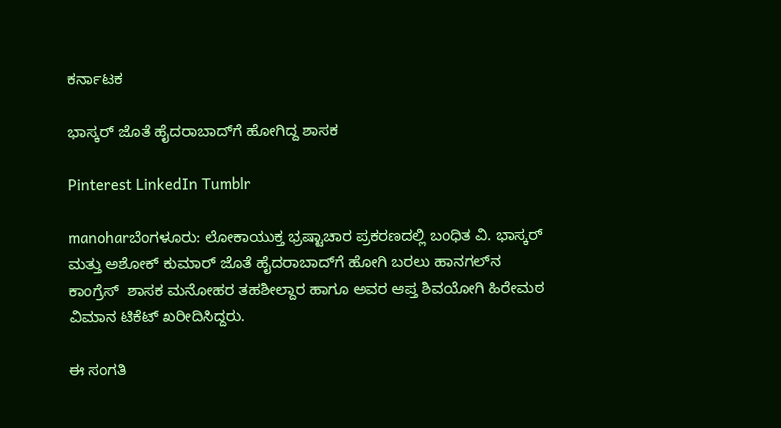ಕರ್ನಾಟಕ

ಭಾಸ್ಕರ್ ಜೊತೆ ಹೈದರಾಬಾದ್‌ಗೆ ಹೋಗಿದ್ದ ಶಾಸಕ

Pinterest LinkedIn Tumblr

manoharಬೆಂಗಳೂರು: ಲೋಕಾಯುಕ್ತ ಭ್ರಷ್ಟಾಚಾರ ಪ್ರಕರಣದಲ್ಲಿ ಬಂಧಿತ ವಿ. ಭಾಸ್ಕರ್ ಮತ್ತು ಅಶೋಕ್‌ ಕುಮಾರ್‌ ಜೊತೆ ಹೈದರಾಬಾದ್‌ಗೆ ಹೋಗಿ ಬರಲು ಹಾನಗಲ್‌ನ ಕಾಂಗ್ರೆಸ್‌  ಶಾಸಕ ಮನೋಹರ ತಹಶೀಲ್ದಾರ ಹಾಗೂ ಅವರ ಆಪ್ತ ಶಿವಯೋಗಿ ಹಿರೇಮಠ ವಿಮಾನ ಟಿಕೆಟ್‌ ಖರೀದಿಸಿದ್ದರು.

ಈ ಸಂಗತಿ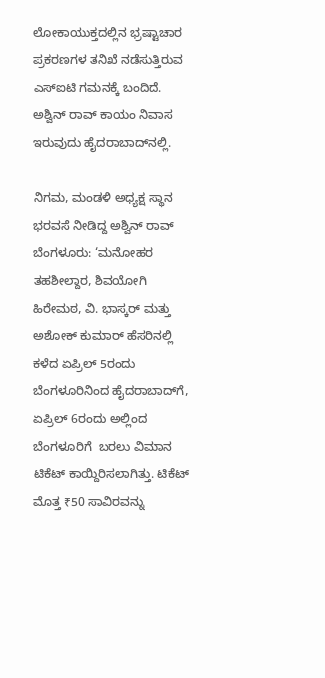ಲೋಕಾಯುಕ್ತದಲ್ಲಿನ ಭ್ರಷ್ಟಾಚಾರ ಪ್ರಕರಣಗಳ ತನಿಖೆ ನಡೆಸುತ್ತಿರುವ ಎಸ್‌ಐಟಿ ಗಮನಕ್ಕೆ ಬಂದಿದೆ. ಅಶ್ವಿನ್ ರಾವ್ ಕಾಯಂ ನಿವಾಸ ಇರುವುದು ಹೈದರಾಬಾದ್‌ನಲ್ಲಿ.

ನಿಗಮ, ಮಂಡಳಿ ಅಧ್ಯಕ್ಷ ಸ್ಥಾನ ಭರವಸೆ ನೀಡಿದ್ದ ಅಶ್ವಿನ್ ರಾವ್
ಬೆಂಗಳೂರು: ‘ಮನೋಹರ ತಹಶೀಲ್ದಾರ, ಶಿವಯೋಗಿ ಹಿರೇಮಠ, ವಿ. ಭಾಸ್ಕರ್ ಮತ್ತು ಅಶೋಕ್ ಕುಮಾರ್ ಹೆಸರಿನಲ್ಲಿ ಕಳೆದ ಏಪ್ರಿಲ್‌ 5ರಂದು ಬೆಂಗಳೂರಿನಿಂದ ಹೈದರಾಬಾದ್‌ಗೆ, ಏಪ್ರಿಲ್‌ 6ರಂದು ಅಲ್ಲಿಂದ ಬೆಂಗಳೂರಿಗೆ  ಬರಲು ವಿಮಾನ ಟಿಕೆಟ್‌ ಕಾಯ್ದಿರಿಸಲಾಗಿತ್ತು. ಟಿಕೆಟ್‌ ಮೊತ್ತ ₹50 ಸಾವಿರವನ್ನು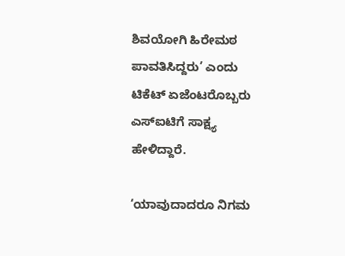ಶಿವಯೋಗಿ ಹಿರೇಮಠ ಪಾವತಿಸಿದ್ದರು’ ಎಂದು ಟಿಕೆಟ್‌ ಏಜೆಂಟರೊಬ್ಬರು ಎಸ್‌ಐಟಿಗೆ ಸಾಕ್ಷ್ಯ ಹೇಳಿದ್ದಾರೆ.

‘ಯಾವುದಾದರೂ ನಿಗಮ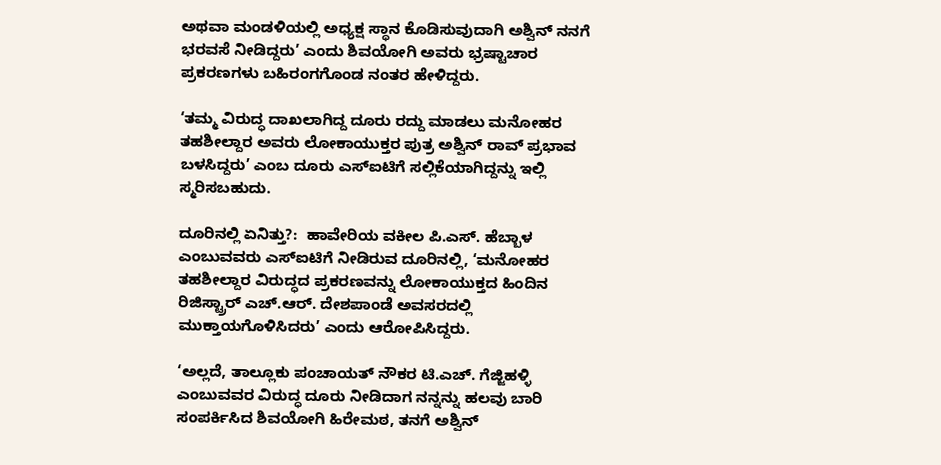ಅಥವಾ ಮಂಡಳಿಯಲ್ಲಿ ಅಧ್ಯಕ್ಷ ಸ್ಥಾನ ಕೊಡಿಸುವುದಾಗಿ ಅಶ್ವಿನ್ ನನಗೆ ಭರವಸೆ ನೀಡಿದ್ದರು’ ಎಂದು ಶಿವಯೋಗಿ ಅವರು ಭ್ರಷ್ಟಾಚಾರ ಪ್ರಕರಣಗಳು ಬಹಿರಂಗಗೊಂಡ ನಂತರ ಹೇಳಿದ್ದರು.

‘ತಮ್ಮ ವಿರುದ್ಧ ದಾಖಲಾಗಿದ್ದ ದೂರು ರದ್ದು ಮಾಡಲು ಮನೋಹರ ತಹಶೀಲ್ದಾರ ಅವರು ಲೋಕಾಯುಕ್ತರ ಪುತ್ರ ಅಶ್ವಿನ್ ರಾವ್ ಪ್ರಭಾವ ಬಳಸಿದ್ದರು’ ಎಂಬ ದೂರು ಎಸ್‌ಐಟಿಗೆ ಸಲ್ಲಿಕೆಯಾಗಿದ್ದನ್ನು ಇಲ್ಲಿ ಸ್ಮರಿಸಬಹುದು.

ದೂರಿನಲ್ಲಿ ಏನಿತ್ತು?:  ಹಾವೇರಿಯ ವಕೀಲ ಪಿ.ಎಸ್. ಹೆಬ್ಬಾಳ ಎಂಬುವವರು ಎಸ್‌ಐಟಿಗೆ ನೀಡಿರುವ ದೂರಿನಲ್ಲಿ, ‘ಮನೋಹರ ತಹಶೀಲ್ದಾರ ವಿರುದ್ಧದ ಪ್ರಕರಣವನ್ನು ಲೋಕಾಯುಕ್ತದ ಹಿಂದಿನ ರಿಜಿಸ್ಟ್ರಾರ್‌ ಎಚ್.ಆರ್. ದೇಶಪಾಂಡೆ ಅವಸರದಲ್ಲಿ ಮುಕ್ತಾಯಗೊಳಿಸಿದರು’ ಎಂದು ಆರೋಪಿಸಿದ್ದರು.

‘ಅಲ್ಲದೆ, ತಾಲ್ಲೂಕು ಪಂಚಾಯತ್ ನೌಕರ ಟಿ.ಎಚ್. ಗೆಜ್ಜಿಹಳ್ಳಿ ಎಂಬುವವರ ವಿರುದ್ಧ ದೂರು ನೀಡಿದಾಗ ನನ್ನನ್ನು ಹಲವು ಬಾರಿ ಸಂಪರ್ಕಿಸಿದ ಶಿವಯೋಗಿ ಹಿರೇಮಠ, ತನಗೆ ಅಶ್ವಿನ್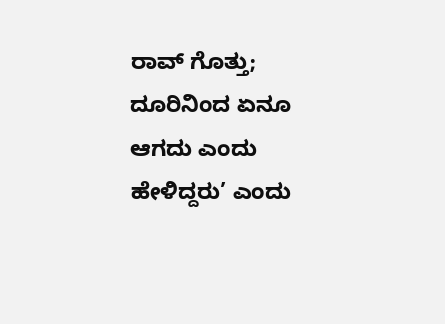ರಾವ್ ಗೊತ್ತು; ದೂರಿನಿಂದ ಏನೂ ಆಗದು ಎಂದು ಹೇಳಿದ್ದರು’ ಎಂದು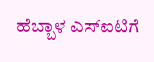ಹೆಬ್ಬಾಳ ಎಸ್ಐಟಿಗೆ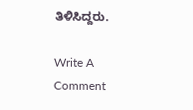ತಿಳಿಸಿದ್ದರು.

Write A Comment